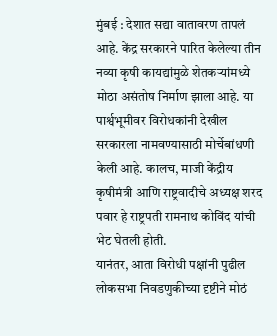मुंबई : देशात सद्या वातावरण तापलं आहे. केंद्र सरकारने पारित केलेल्या तीन नव्या कृषी कायद्यांमुळे शेतकऱ्यांमध्ये मोठा असंतोष निर्माण झाला आहे. या पार्श्वभूमीवर विरोधकांनी देखील सरकारला नामवण्यासाठी मोर्चेबांधणी केली आहे. कालच, माजी केंद्रीय कृषीमंत्री आणि राष्ट्रवादीचे अध्यक्ष शरद पवार हे राष्ट्रपती रामनाथ कोविंद यांची भेट घेतली होती.
यानंतर, आता विरोधी पक्षांनी पुढील लोकसभा निवडणुकीच्या दृष्टीने मोठं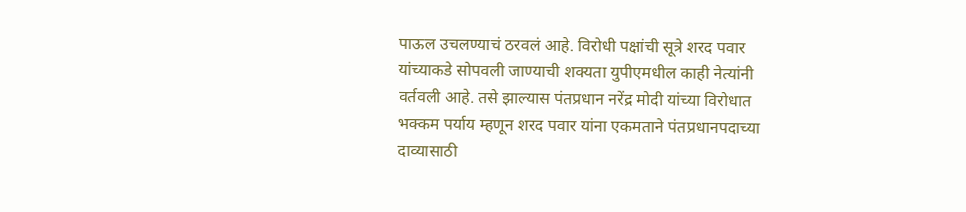पाऊल उचलण्याचं ठरवलं आहे. विरोधी पक्षांची सूत्रे शरद पवार यांच्याकडे सोपवली जाण्याची शक्यता युपीएमधील काही नेत्यांनी वर्तवली आहे. तसे झाल्यास पंतप्रधान नरेंद्र मोदी यांच्या विरोधात भक्कम पर्याय म्हणून शरद पवार यांना एकमताने पंतप्रधानपदाच्या दाव्यासाठी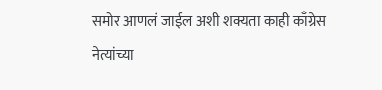समोर आणलं जाईल अशी शक्यता काही काँग्रेस नेत्यांच्या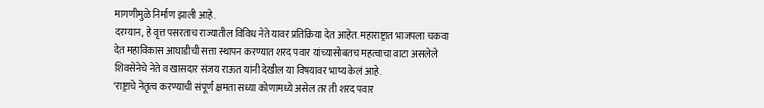मागणीमुळे निर्माण झाली आहे.
दरम्यान, हे वृत्त पसरताच राज्यातील विविध नेते यावर प्रतिक्रिया देत आहेत. महाराष्ट्रात भाजपला चकवा देत महाविकास आघाडीची सत्ता स्थापन करण्यात शरद पवार यांच्यासोबतच महत्वाचा वाटा असलेले शिवसेनेचे नेते व खासदार संजय राऊत यांनी देखील या विषयावर भाष्य केलं आहे.
‘राष्ट्राचे नेतृत्व करण्याची संपूर्ण क्षमता सध्या कोणामध्ये असेल तर ती शरद पवार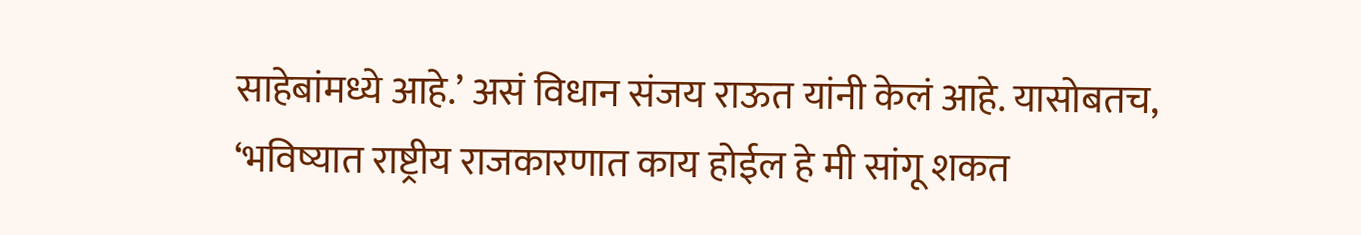साहेबांमध्ये आहे.’ असं विधान संजय राऊत यांनी केलं आहे. यासोबतच, ‘भविष्यात राष्ट्रीय राजकारणात काय होईल हे मी सांगू शकत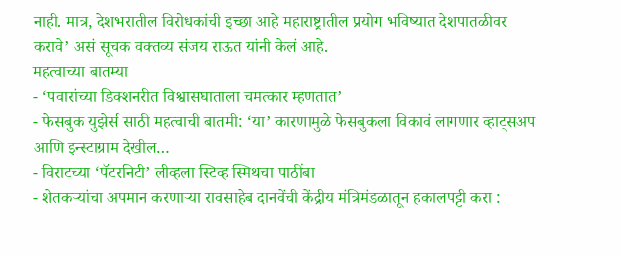नाही. मात्र, देशभरातील विरोधकांची इच्छा आहे महाराष्ट्रातील प्रयोग भविष्यात देशपातळीवर करावे’ असं सूचक वक्तव्य संजय राऊत यांनी केलं आहे.
महत्वाच्या बातम्या
- ‘पवारांच्या डिक्शनरीत विश्वासघाताला चमत्कार म्हणतात’
- फेसबुक युझेर्स साठी महत्वाची बातमी: ‘या’ कारणामुळे फेसबुकला विकावं लागणार व्हाट्सअप आणि इन्स्टाग्राम देखील…
- विराटच्या ‘पॅटरनिटी’ लीव्हला स्टिव्ह स्मिथचा पाठींबा
- शेतकऱ्यांचा अपमान करणाऱ्या रावसाहेब दानवेंची केंद्रीय मंत्रिमंडळातून हकालपट्टी करा :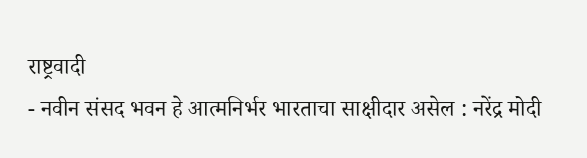राष्ट्रवादी
- नवीन संसद भवन हे आत्मनिर्भर भारताचा साक्षीदार असेल : नरेंद्र मोदी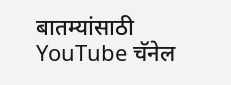बातम्यांसाठी YouTube चॅनेल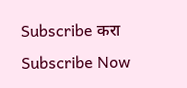Subscribe करा
Subscribe Now